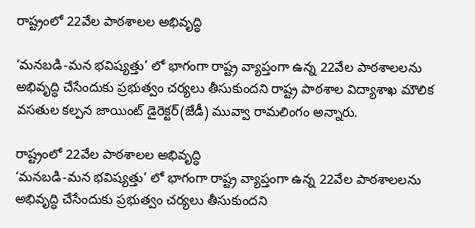రాష్ట్రంలో 22వేల పాఠశాలల అభివృద్ధి

‘మనబడి-మన భవిష్యత్తు’ లో భాగంగా రాష్ట్ర వ్యాప్తంగా ఉన్న 22వేల పాఠశాలలను అభివృద్ధి చేసేందుకు ప్రభుత్వం చర్యలు తీసుకుందని రాష్ట్ర పాఠశాల విద్యాశాఖ మౌలిక వసతుల కల్పన జాయింట్‌ డైరెక్టర్‌(జేడీ) మువ్వా రామలింగం అన్నారు.

రాష్ట్రంలో 22వేల పాఠశాలల అభివృద్ధి
‘మనబడి-మన భవిష్యత్తు’ లో భాగంగా రాష్ట్ర వ్యాప్తంగా ఉన్న 22వేల పాఠశాలలను అభివృద్ధి చేసేందుకు ప్రభుత్వం చర్యలు తీసుకుందని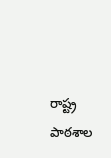రాష్ట్ర పాఠశాల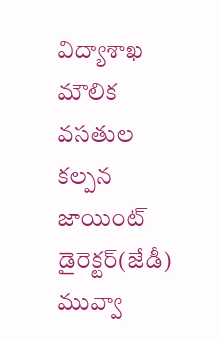విద్యాశాఖ మౌలిక వసతుల కల్పన జాయింట్‌ డైరెక్టర్‌(జేడీ) మువ్వా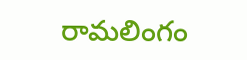రామలింగం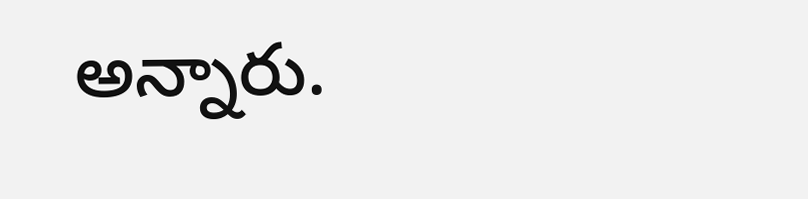అన్నారు.